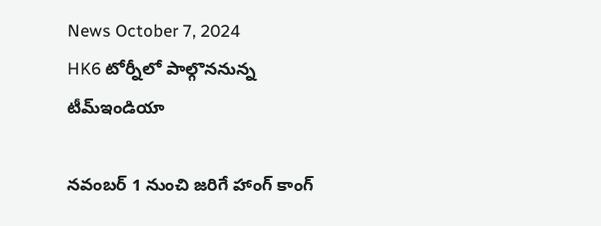News October 7, 2024
HK6 టోర్నీలో పాల్గొననున్న టీమ్ఇండియా

నవంబర్ 1 నుంచి జరిగే హాంగ్ కాంగ్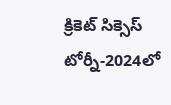క్రికెట్ సిక్సెస్ టోర్నీ-2024లో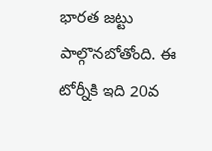భారత జట్టు పాల్గొనబోతోంది. ఈ టోర్నీకి ఇది 20వ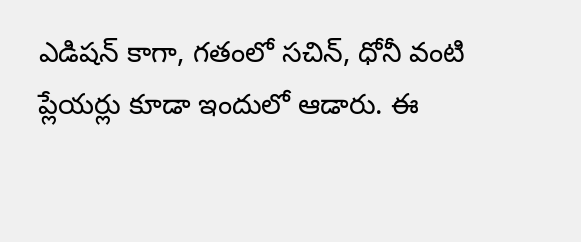ఎడిషన్ కాగా, గతంలో సచిన్, ధోనీ వంటి ప్లేయర్లు కూడా ఇందులో ఆడారు. ఈ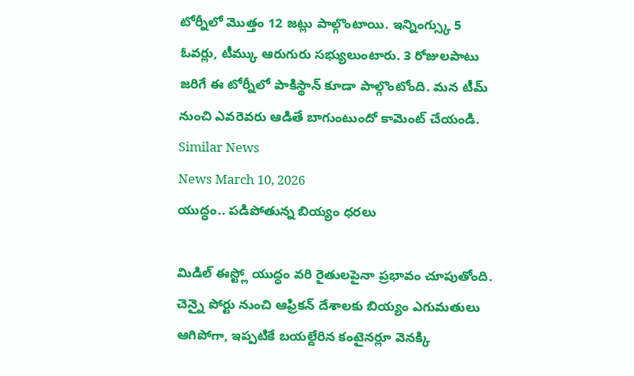టోర్నీలో మొత్తం 12 జట్లు పాల్గొంటాయి. ఇన్నింగ్స్కు 5 ఓవర్లు, టీమ్కు ఆరుగురు సభ్యులుంటారు. 3 రోజులపాటు జరిగే ఈ టోర్నీలో పాకిస్థాన్ కూడా పాల్గొంటోంది. మన టీమ్ నుంచి ఎవరెవరు ఆడితే బాగుంటుందో కామెంట్ చేయండి.
Similar News
News March 10, 2026
యుద్ధం.. పడిపోతున్న బియ్యం ధరలు

మిడిల్ ఈస్ట్లో యుద్ధం వరి రైతులపైనా ప్రభావం చూపుతోంది. చెన్నై పోర్టు నుంచి ఆఫ్రికన్ దేశాలకు బియ్యం ఎగుమతులు ఆగిపోగా, ఇప్పటికే బయల్దేరిన కంటైనర్లూ వెనక్కి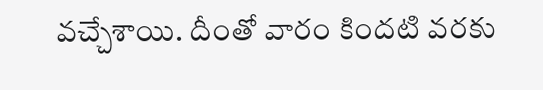వచ్చేశాయి. దీంతో వారం కిందటి వరకు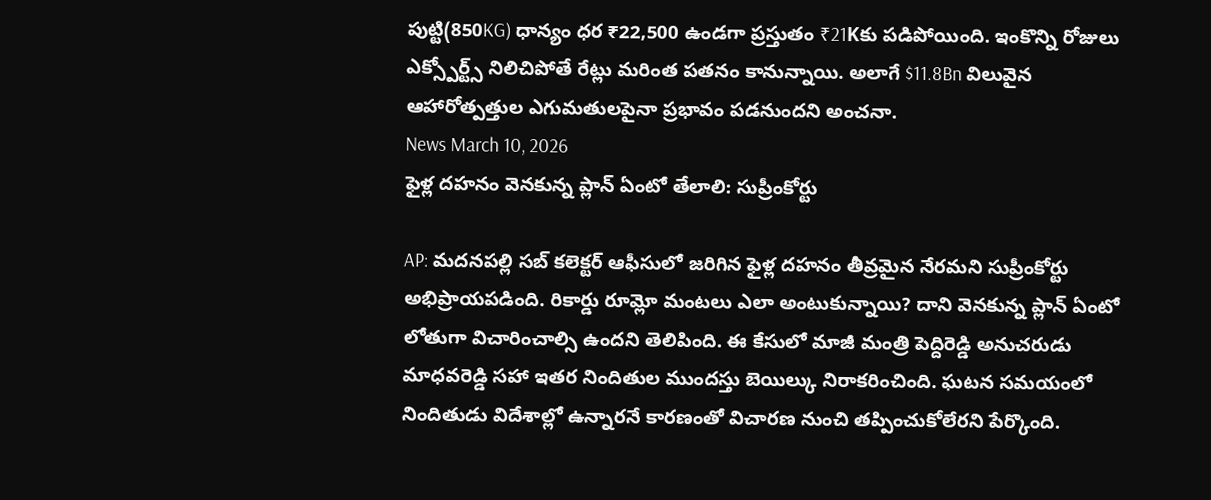పుట్టి(850KG) ధాన్యం ధర ₹22,500 ఉండగా ప్రస్తుతం ₹21Kకు పడిపోయింది. ఇంకొన్ని రోజులు ఎక్స్పోర్ట్స్ నిలిచిపోతే రేట్లు మరింత పతనం కానున్నాయి. అలాగే $11.8Bn విలువైన ఆహారోత్పత్తుల ఎగుమతులపైనా ప్రభావం పడనుందని అంచనా.
News March 10, 2026
ఫైళ్ల దహనం వెనకున్న ప్లాన్ ఏంటో తేలాలి: సుప్రీంకోర్టు

AP: మదనపల్లి సబ్ కలెక్టర్ ఆఫీసులో జరిగిన ఫైళ్ల దహనం తీవ్రమైన నేరమని సుప్రీంకోర్టు అభిప్రాయపడింది. రికార్డు రూమ్లో మంటలు ఎలా అంటుకున్నాయి? దాని వెనకున్న ప్లాన్ ఏంటో లోతుగా విచారించాల్సి ఉందని తెలిపింది. ఈ కేసులో మాజీ మంత్రి పెద్దిరెడ్డి అనుచరుడు మాధవరెడ్డి సహా ఇతర నిందితుల ముందస్తు బెయిల్కు నిరాకరించింది. ఘటన సమయంలో నిందితుడు విదేశాల్లో ఉన్నారనే కారణంతో విచారణ నుంచి తప్పించుకోలేరని పేర్కొంది.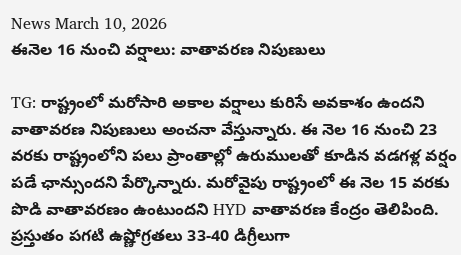News March 10, 2026
ఈనెల 16 నుంచి వర్షాలు: వాతావరణ నిపుణులు

TG: రాష్ట్రంలో మరోసారి అకాల వర్షాలు కురిసే అవకాశం ఉందని వాతావరణ నిపుణులు అంచనా వేస్తున్నారు. ఈ నెల 16 నుంచి 23 వరకు రాష్ట్రంలోని పలు ప్రాంతాల్లో ఉరుములతో కూడిన వడగళ్ల వర్షం పడే ఛాన్సుందని పేర్కొన్నారు. మరోవైపు రాష్ట్రంలో ఈ నెల 15 వరకు పొడి వాతావరణం ఉంటుందని HYD వాతావరణ కేంద్రం తెలిపింది. ప్రస్తుతం పగటి ఉష్ణోగ్రతలు 33-40 డిగ్రీలుగా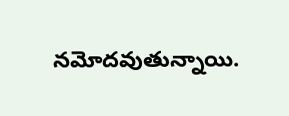నమోదవుతున్నాయి.